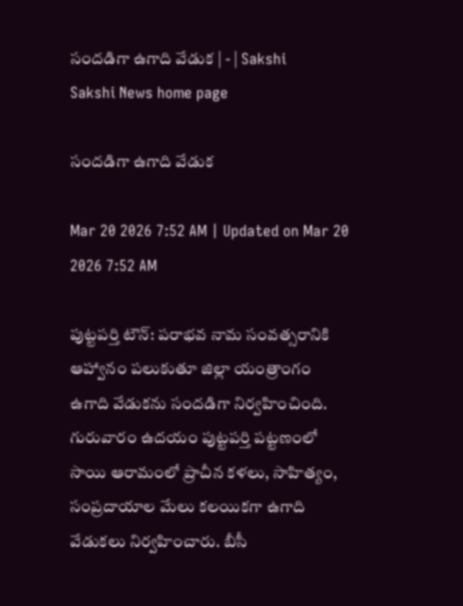సందడిగా ఉగాది వేడుక | - | Sakshi
Sakshi News home page

సందడిగా ఉగాది వేడుక

Mar 20 2026 7:52 AM | Updated on Mar 20 2026 7:52 AM

పుట్టపర్తి టౌన్‌: పరాభవ నామ సంవత్సరానికి ఆహ్వానం పలుకుతూ జిల్లా యంత్రాంగం ఉగాది వేడుకను సందడిగా నిర్వహించింది. గురువారం ఉదయం పుట్టపర్తి పట్టణంలో సాయి ఆరామంలో ప్రాచీన కళలు, సాహిత్యం, సంప్రదాయాల మేలు కలయికగా ఉగాది వేడుకలు నిర్వహించారు. బీసీ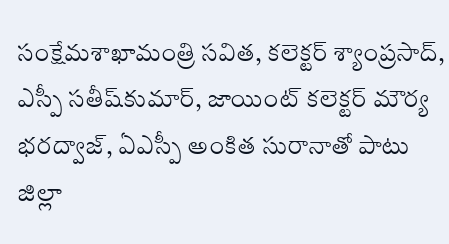సంక్షేమశాఖామంత్రి సవిత, కలెక్టర్‌ శ్యాంప్రసాద్‌, ఎస్పీ సతీష్‌కుమార్‌, జాయింట్‌ కలెక్టర్‌ మౌర్య భరద్వాజ్‌, ఏఎస్పీ అంకిత సురానాతో పాటు జిల్లా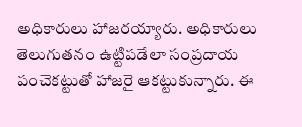అధికారులు హాజరయ్యారు. అధికారులు తెలుగుతనం ఉట్టిపడేలా సంప్రదాయ పంచెకట్టుతో హాజరై ఆకట్టుకున్నారు. ఈ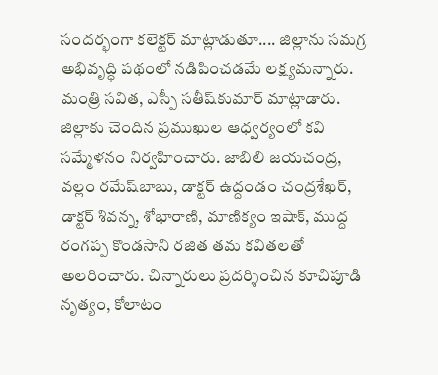సందర్భంగా కలెక్టర్‌ మాట్లాడుతూ.... జిల్లాను సమగ్ర అభివృద్ధి పథంలో నడిపించడమే లక్ష్యమన్నారు. మంత్రి సవిత, ఎస్పీ సతీష్‌కుమార్‌ మాట్లాడారు. జిల్లాకు చెందిన ప్రముఖుల ఆధ్వర్యంలో కవి సమ్మేళనం నిర్వహించారు. జాబిలి జయచంద్ర, వల్లం రమేష్‌బాబు, డాక్టర్‌ ఉద్దండం చంద్రశేఖర్‌, డాక్టర్‌ శివన్న, శోభారాణి, మాణిక్యం ఇషాక్‌, ముద్ద రంగప్ప కొండసాని రజిత తమ కవితలతో అలరించారు. చిన్నారులు ప్రదర్శించిన కూచిపూడి నృత్యం, కోలాటం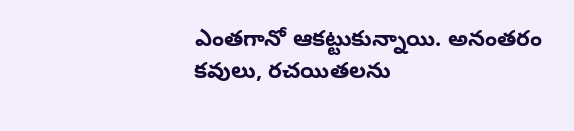ఎంతగానో ఆకట్టుకున్నాయి. అనంతరం కవులు, రచయితలను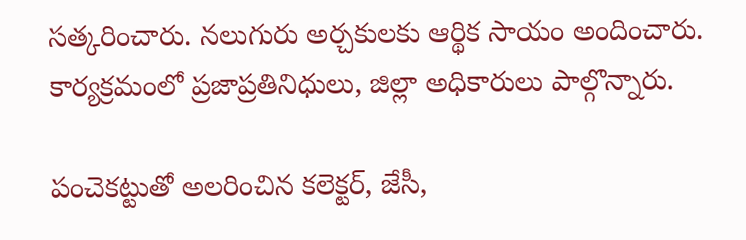సత్కరించారు. నలుగురు అర్చకులకు ఆర్థిక సాయం అందించారు. కార్యక్రమంలో ప్రజాప్రతినిధులు, జిల్లా అధికారులు పాల్గొన్నారు.

పంచెకట్టుతో అలరించిన కలెక్టర్‌, జేసీ,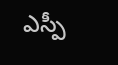ఎస్పీ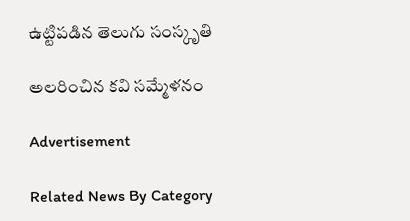ఉట్టిపడిన తెలుగు సంస్కృతి

అలరించిన కవి సమ్మేళనం

Advertisement

Related News By Category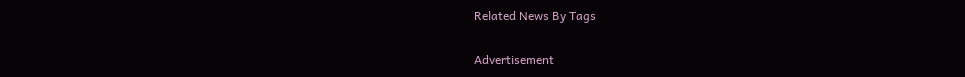Related News By Tags

Advertisement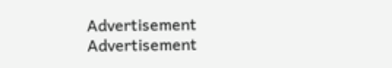Advertisement
Advertisement